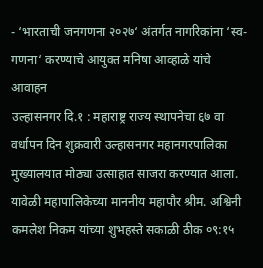- ‘भारताची जनगणना २०२७‘ अंतर्गत नागरिकांना ‘स्व-गणना‘ करण्याचे आयुक्त मनिषा आव्हाळे यांचे आवाहन
उल्हासनगर दि.१ : महाराष्ट्र राज्य स्थापनेचा ६७ वा वर्धापन दिन शुक्रवारी उल्हासनगर महानगरपालिका मुख्यालयात मोठ्या उत्साहात साजरा करण्यात आला. यावेळी महापालिकेच्या माननीय महापौर श्रीम. अश्विनी कमलेश निकम यांच्या शुभहस्ते सकाळी ठीक ०९:१५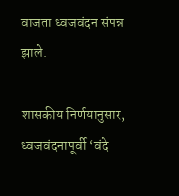वाजता ध्वजवंदन संपन्न झाले.

शासकीय निर्णयानुसार, ध्वजवंदनापूर्वी ‘वंदे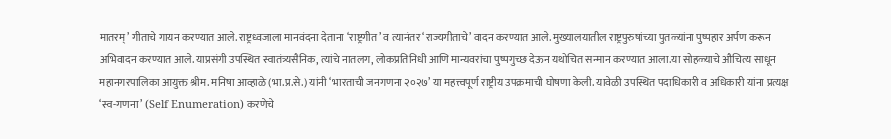मातरम्’ गीताचे गायन करण्यात आले. राष्ट्रध्वजाला मानवंदना देताना ‘राष्ट्रगीत’ व त्यानंतर ‘राज्यगीताचे’ वादन करण्यात आले. मुख्यालयातील राष्ट्रपुरुषांच्या पुतळ्यांना पुष्पहार अर्पण करून अभिवादन करण्यात आले. याप्रसंगी उपस्थित स्वातंत्र्यसैनिक, त्यांचे नातलग, लोकप्रतिनिधी आणि मान्यवरांचा पुष्पगुच्छ देऊन यथोचित सन्मान करण्यात आला.या सोहळ्याचे औचित्य साधून महानगरपालिका आयुक्त श्रीम. मनिषा आव्हाळे (भा.प्र.से.) यांनी ‘भारताची जनगणना २०२७’ या महत्त्वपूर्ण राष्ट्रीय उपक्रमाची घोषणा केली. यावेळी उपस्थित पदाधिकारी व अधिकारी यांना प्रत्यक्ष ‘स्व-गणना’ (Self Enumeration) करणेचे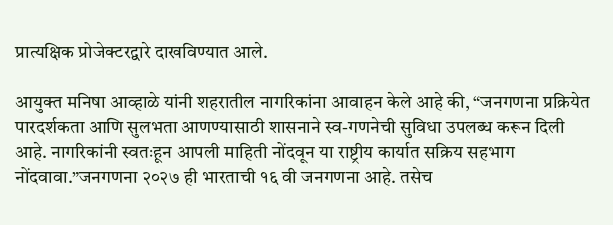प्रात्यक्षिक प्रोजेक्टरद्वारे दाखविण्यात आले.

आयुक्त मनिषा आव्हाळे यांनी शहरातील नागरिकांना आवाहन केले आहे की, “जनगणना प्रक्रियेत पारदर्शकता आणि सुलभता आणण्यासाठी शासनाने स्व-गणनेची सुविधा उपलब्ध करून दिली आहे. नागरिकांनी स्वतःहून आपली माहिती नोंदवून या राष्ट्रीय कार्यात सक्रिय सहभाग नोंदवावा.”जनगणना २०२७ ही भारताची १६ वी जनगणना आहे. तसेच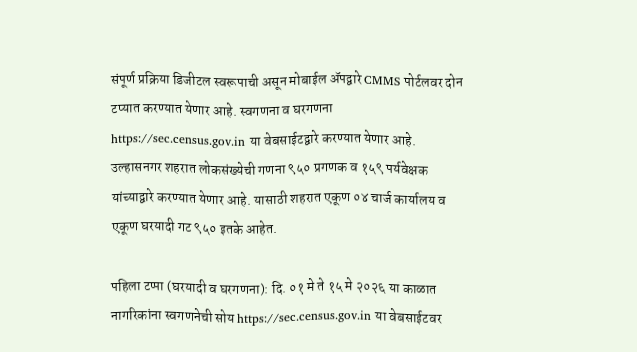संपूर्ण प्रक्रिया डिजीटल स्वरूपाची असून मोबाईल ॲपद्वारे CMMS पोर्टलवर दोन टप्यात करण्यात येणार आहे. स्वगणना व घरगणना https://sec.census.gov.in या वेबसाईटद्वारे करण्यात येणार आहे. उल्हासनगर शहरात लोकसंख्येची गणना ९५० प्रगणक व १५९ पर्यवेक्षक यांच्याद्वारे करण्यात येणार आहे. यासाठी शहरात एकूण ०४ चार्ज कार्यालय व एकूण घरयादी गट ९५० इतके आहेत.

पहिला टप्पा (घरयादी व घरगणना): दि. ०१ मे ते १५ मे २०२६ या काळात नागरिकांना स्वगणनेची सोय https://sec.census.gov.in या वेबसाईटवर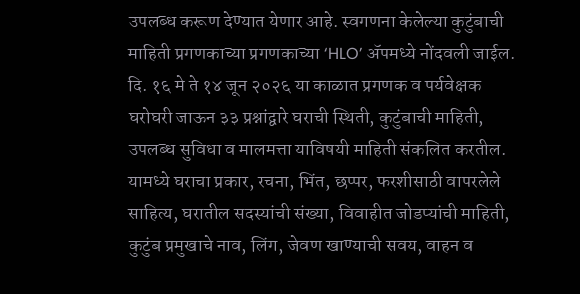उपलब्ध करूण देण्यात येणार आहे. स्वगणना केलेल्या कुटुंबाची माहिती प्रगणकाच्या प्रगणकाच्या ‘HLO’ ॲपमध्ये नोंदवली जाईल. दि. १६ मे ते १४ जून २०२६ या काळात प्रगणक व पर्यवेक्षक घरोघरी जाऊन ३३ प्रश्नांद्वारे घराची स्थिती, कुटुंबाची माहिती, उपलब्ध सुविधा व मालमत्ता याविषयी माहिती संकलित करतील. यामध्ये घराचा प्रकार, रचना, भिंत, छप्पर, फरशीसाठी वापरलेले साहित्य, घरातील सदस्यांची संख्या, विवाहीत जोडप्यांची माहिती, कुटुंब प्रमुखाचे नाव, लिंग, जेवण खाण्याची सवय, वाहन व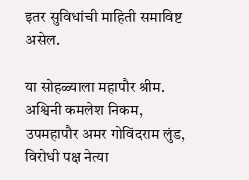इतर सुविधांची माहिती समाविष्ट असेल.

या सोहळ्याला महापौर श्रीम. अश्विनी कमलेश निकम, उपमहापौर अमर गोविंदराम लुंड, विरोधी पक्ष नेत्या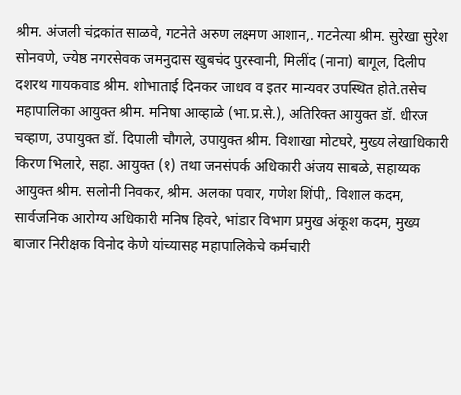श्रीम. अंजली चंद्रकांत साळवे, गटनेते अरुण लक्ष्मण आशान,. गटनेत्या श्रीम. सुरेखा सुरेश सोनवणे, ज्येष्ठ नगरसेवक जमनुदास खुबचंद पुरस्वानी, मिलींद (नाना) बागूल, दिलीप दशरथ गायकवाड श्रीम. शोभाताई दिनकर जाधव व इतर मान्यवर उपस्थित होते.तसेच महापालिका आयुक्त श्रीम. मनिषा आव्हाळे (भा.प्र.से.), अतिरिक्त आयुक्त डॉ. धीरज चव्हाण, उपायुक्त डॉ. दिपाली चौगले, उपायुक्त श्रीम. विशाखा मोटघरे, मुख्य लेखाधिकारी किरण भिलारे, सहा. आयुक्त (१) तथा जनसंपर्क अधिकारी अंजय साबळे, सहाय्यक आयुक्त श्रीम. सलोनी निवकर, श्रीम. अलका पवार, गणेश शिंपी,. विशाल कदम, सार्वजनिक आरोग्य अधिकारी मनिष हिवरे, भांडार विभाग प्रमुख अंकूश कदम, मुख्य बाजार निरीक्षक विनोद केणे यांच्यासह महापालिकेचे कर्मचारी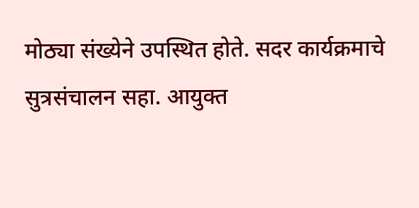मोठ्या संख्येने उपस्थित होते. सदर कार्यक्रमाचे सुत्रसंचालन सहा. आयुक्त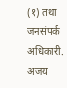(१) तथा जनसंपर्क अधिकारी. अजय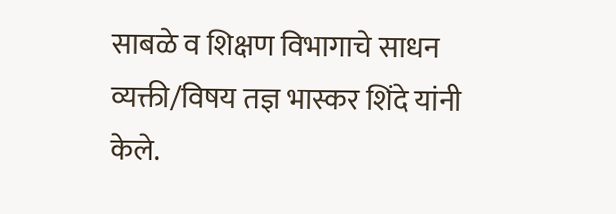साबळे व शिक्षण विभागाचे साधन व्यक्ती/विषय तज्ञ भास्कर शिंदे यांनी केले.